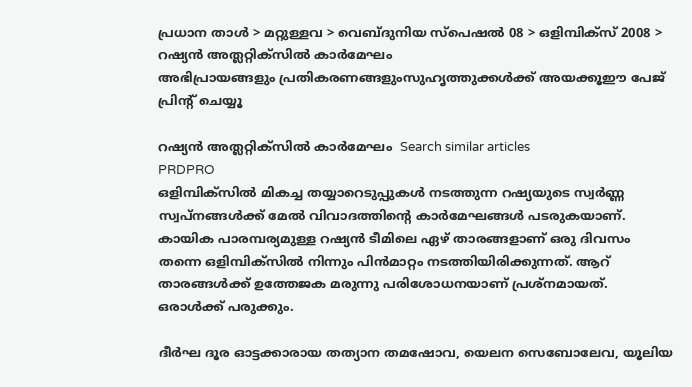പ്രധാന താള്‍ > മറ്റുള്ളവ > വെബ്‌ദുനിയ സ്പെഷല്‍ 08 > ഒളിമ്പിക്‍സ് 2008 > റഷ്യന്‍ അത്ല‌‌റ്റിക്സില്‍ കാര്‍മേഘം
അഭിപ്രായങ്ങളും പ്രതികരണങ്ങളുംസുഹൃത്തുക്കള്‍ക്ക് അയക്കൂഈ പേജ് പ്രിന്‍റ് ചെയ്യൂ

റഷ്യന്‍ അത്ല‌‌റ്റിക്സില്‍ കാര്‍മേഘം  Search similar articles
PRDPRO
ഒളിമ്പിക്‍സില്‍ മികച്ച തയ്യാറെടുപ്പുകള്‍ നടത്തുന്ന റഷ്യയുടെ സ്വര്‍ണ്ണ സ്വപ്‌നങ്ങള്‍ക്ക് മേല്‍ വിവാദത്തിന്‍റെ കാര്‍മേഘങ്ങള്‍ പടരുകയാണ്. കായിക പാരമ്പര്യമുള്ള റഷ്യന്‍ ടീമിലെ ഏഴ് താരങ്ങളാണ് ഒരു ദിവസം തന്നെ ഒളിമ്പിക്‍സില്‍ നിന്നും പിന്‍‌മാറ്റം നടത്തിയിരിക്കുന്നത്. ആറ് താരങ്ങള്‍ക്ക് ഉത്തേജക മരുന്നു പരിശോധനയാണ് പ്രശ്‌നമായത്. ഒരാള്‍ക്ക് പരുക്കും.

ദീര്‍ഘ ദൂ‍ര ഓട്ടക്കാരായ തത്യാന തമഷോവ, യെലന സെബോലേവ, യൂലിയ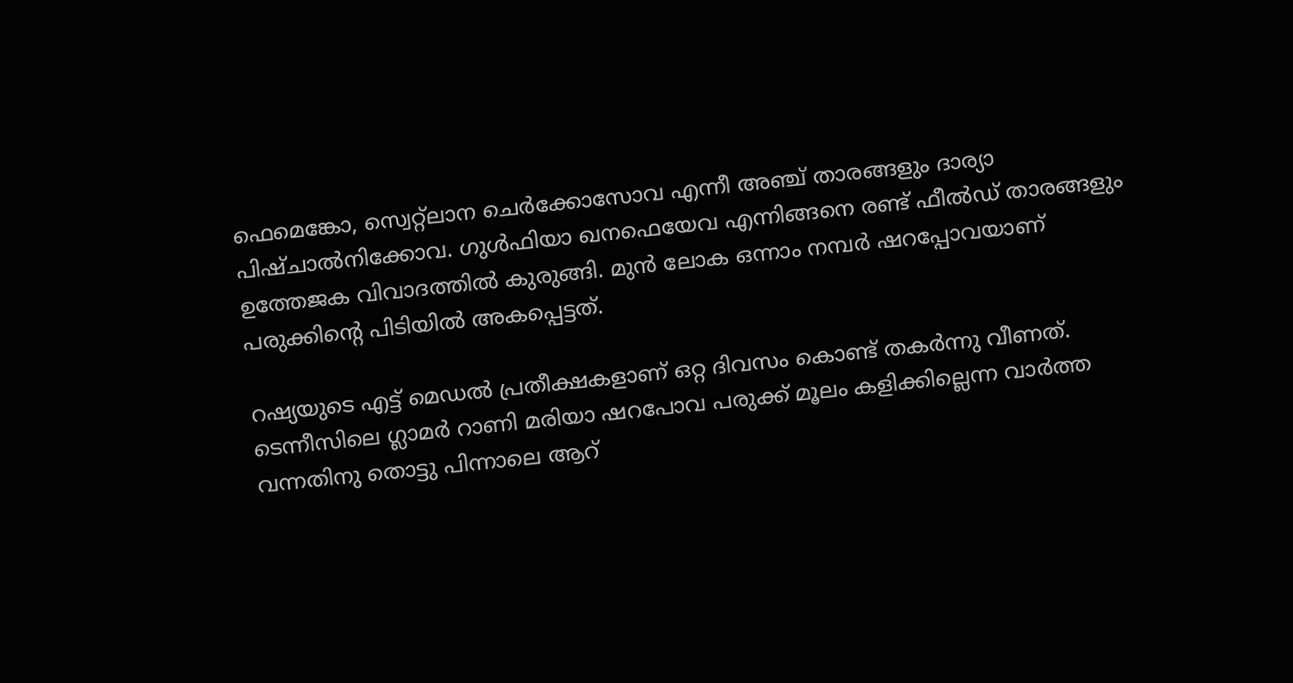ഫെമെങ്കോ, സ്വെറ്റ്ലാന ചെര്‍ക്കോസോവ എന്നീ അഞ്ച് താരങ്ങളും ദാര്യാ പിഷ്ചാല്‍നിക്കോവ. ഗുള്‍ഫിയാ ഖനഫെയേവ എന്നിങ്ങനെ രണ്ട് ഫീല്‍ഡ് താരങ്ങളും ഉത്തേജക വിവാദത്തില്‍ കുരുങ്ങി. മുന്‍ ലോക ഒന്നാം നമ്പര്‍ ഷറപ്പോവയാണ് പരുക്കിന്‍റെ പിടിയില്‍ അകപ്പെട്ടത്.

റഷ്യയുടെ എട്ട് മെഡല്‍ പ്രതീക്ഷകളാണ് ഒറ്റ ദിവസം കൊണ്ട് തകര്‍ന്നു വീണത്. ടെന്നീസിലെ ഗ്ലാമര്‍ റാണി മരിയാ ഷറപോവ പരുക്ക് മൂലം കളിക്കില്ലെന്ന വാര്‍ത്ത വന്നതിനു തൊട്ടു പിന്നാലെ ആറ്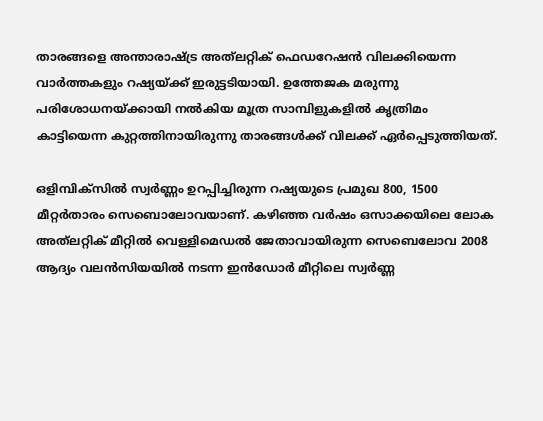താരങ്ങളെ അന്താരാഷ്ട്ര അത്‌ലറ്റിക് ഫെഡറേഷന്‍ വിലക്കിയെന്ന വാര്‍ത്തകളും റഷ്യയ്‌ക്ക് ഇരുട്ടടിയായി. ഉത്തേജക മരുന്നു പരിശോധനയ്‌ക്കായി നല്‍കിയ മൂത്ര സാമ്പിളുകളില്‍ കൃത്രിമം കാട്ടിയെന്ന കുറ്റത്തിനാ‍യിരുന്നു താരങ്ങള്‍ക്ക് വിലക്ക് ഏര്‍പ്പെടുത്തിയത്.

ഒളിമ്പിക്‍സില്‍ സ്വര്‍ണ്ണം ഉറപ്പിച്ചിരുന്ന റഷ്യയുടെ പ്രമുഖ 800, 1500 മീറ്റര്‍താരം സെബൊലോവയാണ്. കഴിഞ്ഞ വര്‍ഷം ഒസാക്കയിലെ ലോക അത്‌‌ലറ്റിക് മീറ്റില്‍ വെള്ളിമെഡല്‍ ജേതാവായിരുന്ന സെബെലോവ 2008 ആദ്യം വലന്‍സിയയില്‍ നടന്ന ഇന്‍ഡോര്‍ മീറ്റിലെ സ്വര്‍ണ്ണ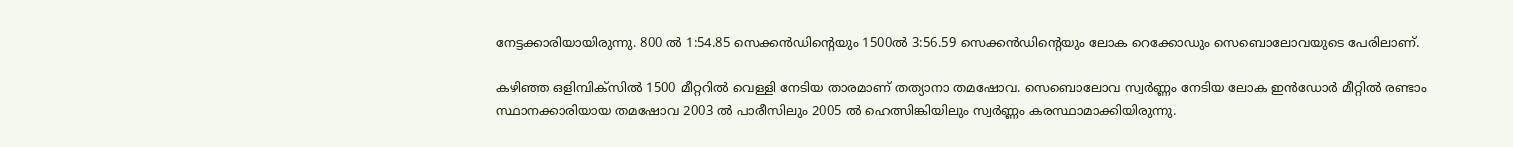നേട്ടക്കാരിയായിരുന്നു. 800 ല്‍ 1:54.85 സെക്കന്‍ഡിന്‍റെയും 1500ല്‍ 3:56.59 സെക്കന്‍ഡിന്‍റെയും ലോക റെക്കോഡും സെബൊലോവയുടെ പേരിലാണ്.

കഴിഞ്ഞ ഒളിമ്പിക്‍സില്‍ 1500 മീറ്ററില്‍ വെള്ളി നേടിയ താരമാണ് തത്യാനാ തമഷോവ. സെബൊലോവ സ്വര്‍ണ്ണം നേടിയ ലോക ഇന്‍ഡോര്‍ മീറ്റില്‍ രണ്ടാം സ്ഥാനക്കാരിയായ തമഷോവ 2003 ല്‍ പാരീസിലും 2005 ല്‍ ഹെത്സിങ്കിയിലും സ്വര്‍ണ്ണം കരസ്ഥാമാക്കിയിരുന്നു.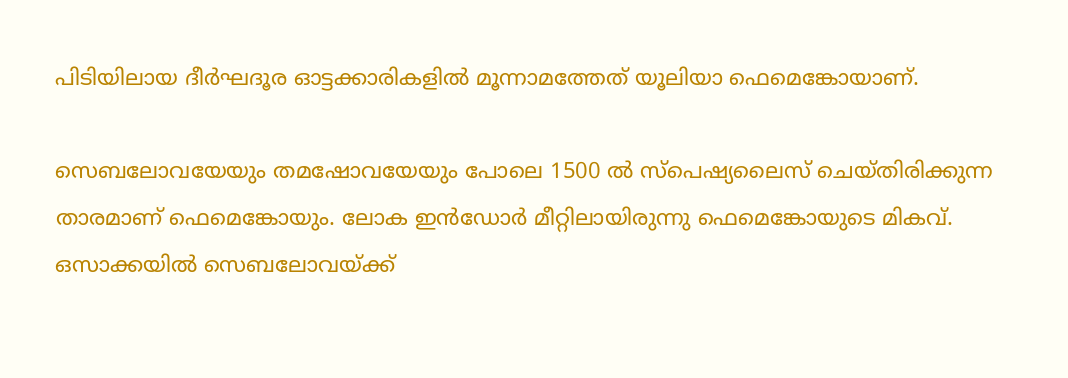പിടിയിലായ ദീര്‍ഘദൂര ഓട്ടക്കാരികളില്‍ മൂന്നാമത്തേത് യൂലിയാ ഫെമെങ്കോയാണ്.

സെബലോവയേയും തമഷോവയേയും പോലെ 1500 ല്‍ സ്പെഷ്യലൈസ് ചെയ്തിരിക്കുന്ന താരമാണ് ഫെമെങ്കോയും. ലോക ഇന്‍ഡോര്‍ മീറ്റിലായിരുന്നു ഫെമെങ്കോയുടെ മികവ്. ഒസാക്കയില്‍ സെബലോവയ്‌ക്ക്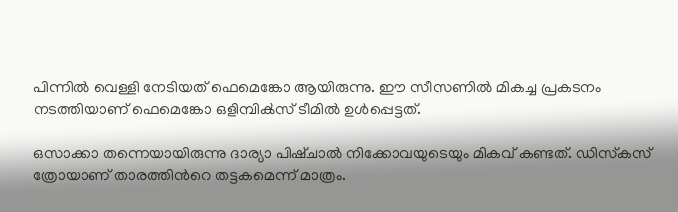പിന്നില്‍ വെള്ളി നേടിയത് ഫെമെങ്കോ ആയിരുന്നു. ഈ സീസണില്‍ മികച്ച പ്രകടനം നടത്തിയാണ് ഫെമെങ്കോ ഒളിമ്പിക്‍സ് ടീമില്‍ ഉള്‍പ്പെട്ടത്.

ഒസാക്കാ തന്നെയായിരുന്നു ദാര്യാ പിഷ്ചാല്‍ നിക്കോവയുടെയും മികവ് കണ്ടത്. ഡിസ്‌കസ് ത്രോയാണ് താരത്തിന്‍റെ തട്ടകമെന്ന് മാത്രം.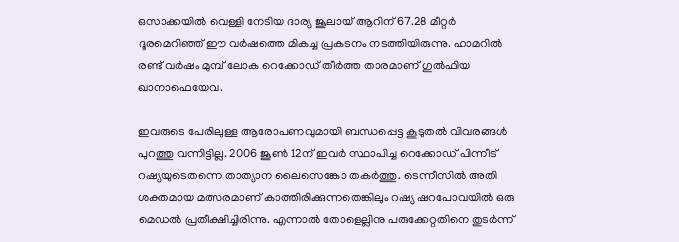ഒസാക്കയില്‍ വെള്ളി നേടിയ ദാര്യ ജൂലായ് ആറിന് 67.28 മീറ്റര്‍ ദൂരമെറിഞ്ഞ് ഈ വര്‍ഷത്തെ മികച്ച പ്രകടനം നടത്തിയിരുന്നു. ഹാമറില്‍ രണ്ട് വര്‍ഷം മുമ്പ് ലോക റെക്കോഡ് തീര്‍ത്ത താരമാണ് ഗുല്‍ഫിയ ഖാനാഫെയേവ.

ഇവരുടെ പേരിലുള്ള ആരോപണവുമായി ബന്ധപ്പെട്ട കൂടുതല്‍ വിവരങ്ങള്‍ പുറത്തു വന്നിട്ടില്ല. 2006 ജൂണ്‍ 12ന് ഇവര്‍ സ്ഥാപിച്ച റെക്കോഡ് പിന്നീട് റഷ്യയുടെതന്നെ താത്യാന ലൈസെങ്കോ തകര്‍ത്തു. ടെന്നീസില്‍ അതി ശക്തമായ മത്സരമാണ് കാത്തിരിക്കുന്നതെങ്കിലും റഷ്യ ഷറപോവയില്‍ ഒരു മെഡല്‍ പ്രതീക്ഷിച്ചിരിന്നു. എന്നാല്‍ തോളെല്ലിനു പരുക്കേറ്റതിനെ തുടര്‍ന്ന്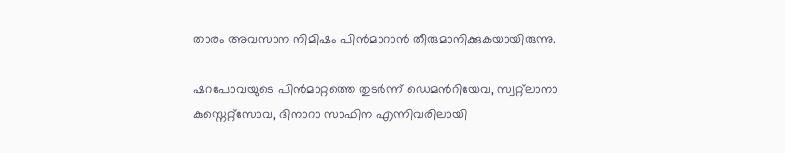താരം അവസാന നിമിഷം പിന്‍‌മാറാന്‍ തീരുമാനിക്കുകയായിരുന്നു.

ഷറപോവയുടെ പിന്‍‌മാറ്റത്തെ തുടര്‍ന്ന് ഡെമന്‍റിയേവ, സ്വറ്റ്‌ലാനാ കുസ്നെറ്റ്സോവ, ദിനാറാ സാഫിന എന്നിവരിലായി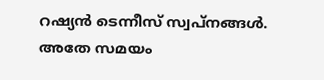റഷ്യന്‍ ടെന്നീസ് സ്വപ്‌നങ്ങള്‍. അതേ സമയം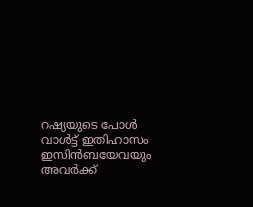റഷ്യയുടെ പോള്‍ വാള്‍ട്ട് ഇതിഹാസം ഇസിന്‍ബയേവയും അവര്‍ക്ക്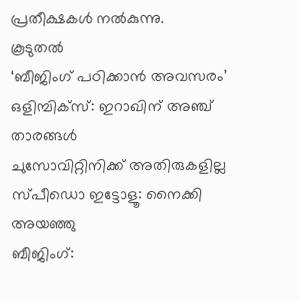പ്രതീക്ഷകള്‍ നല്‍കുന്നു.
കൂടുതല്‍
‘ബീജിംഗ് പഠിക്കാന്‍ അവസരം’
ഒളിമ്പിക്സ്: ഇറാഖിന് അഞ്ച് താരങ്ങള്‍
ചുസോവിറ്റിനിക്ക് അതിരുകളില്ല
സ്പീഡൊ ഇട്ടോളൂ: നൈക്കി അയഞ്ഞു
ബീജിംഗ്: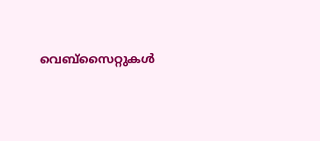വെബ്സൈറ്റുകള്‍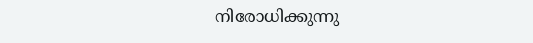നിരോധിക്കുന്നു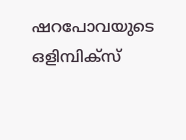ഷറപോവയുടെ ഒളിമ്പിക്‍സ്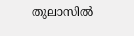തുലാസില്‍